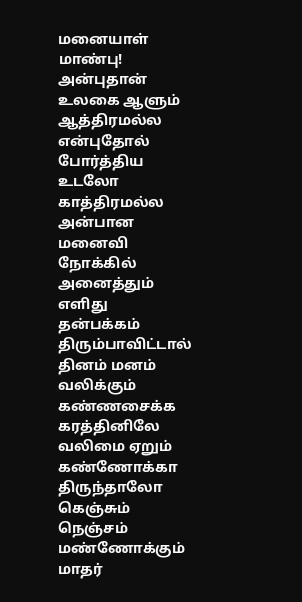மனையாள் மாண்பு!
அன்புதான் உலகை ஆளும் ஆத்திரமல்ல
என்புதோல் போர்த்திய உடலோ காத்திரமல்ல
அன்பான மனைவி நோக்கில் அனைத்தும் எளிது
தன்பக்கம் திரும்பாவிட்டால் தினம் மனம் வலிக்கும்
கண்ணசைக்க கரத்தினிலே வலிமை ஏறும்
கண்ணோக்கா திருந்தாலோ கெஞ்சும் நெஞ்சம்
மண்ணோக்கும் மாதர்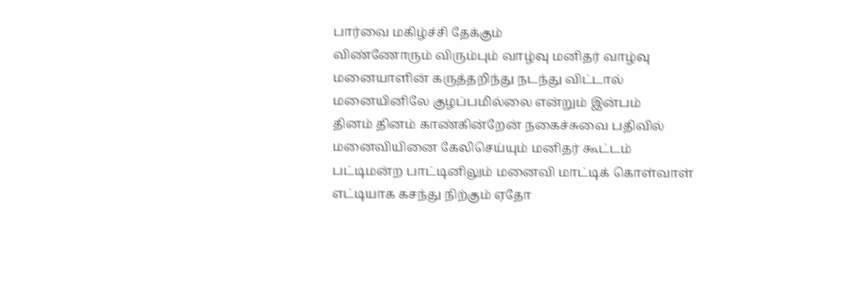பார்வை மகிழ்ச்சி தேக்கும்
விண்ணோரும் விரும்பும் வாழ்வு மனிதர் வாழ்வு
மனையாளின் கருத்தறிந்து நடந்து விட்டால்
மனையினிலே குழப்பமில்லை என்றும் இன்பம்
தினம் தினம் காண்கின்றேன் நகைச்சுவை பதிவில்
மனைவியினை கேலிசெய்யும் மனிதர் கூட்டம்
பட்டிமன்ற பாட்டினிலும் மனைவி மாட்டிக் கொள்வாள்
எட்டியாக கசந்து நிற்கும் ஏதோ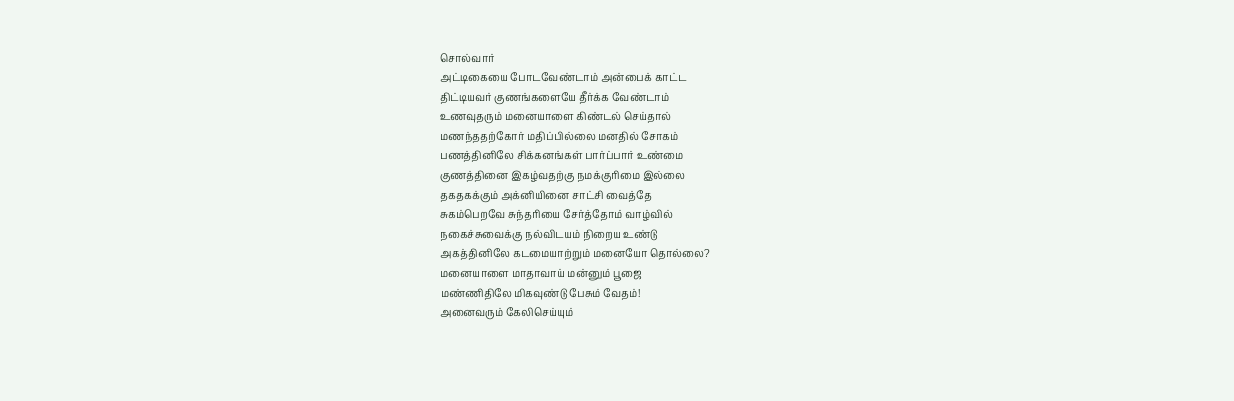சொல்வார்
அட்டிகையை போடவேண்டாம் அன்பைக் காட்ட
திட்டியவர் குணங்களையே தீர்க்க வேண்டாம்
உணவுதரும் மனையாளை கிண்டல் செய்தால்
மணந்ததற்கோர் மதிப்பில்லை மனதில் சோகம்
பணத்தினிலே சிக்கனங்கள் பார்ப்பார் உண்மை
குணத்தினை இகழ்வதற்கு நமக்குரிமை இல்லை
தகதகக்கும் அக்னியினை சாட்சி வைத்தே
சுகம்பெறவே சுந்தரியை சேர்த்தோம் வாழ்வில்
நகைச்சுவைக்கு நல்விடயம் நிறைய உண்டு
அகத்தினிலே கடமையாற்றும் மனையோ தொல்லை?
மனையாளை மாதாவாய் மன்னும் பூஜை
மண்ணிதிலே மிகவுண்டு பேசும் வேதம்!
அனைவரும் கேலிசெய்யும்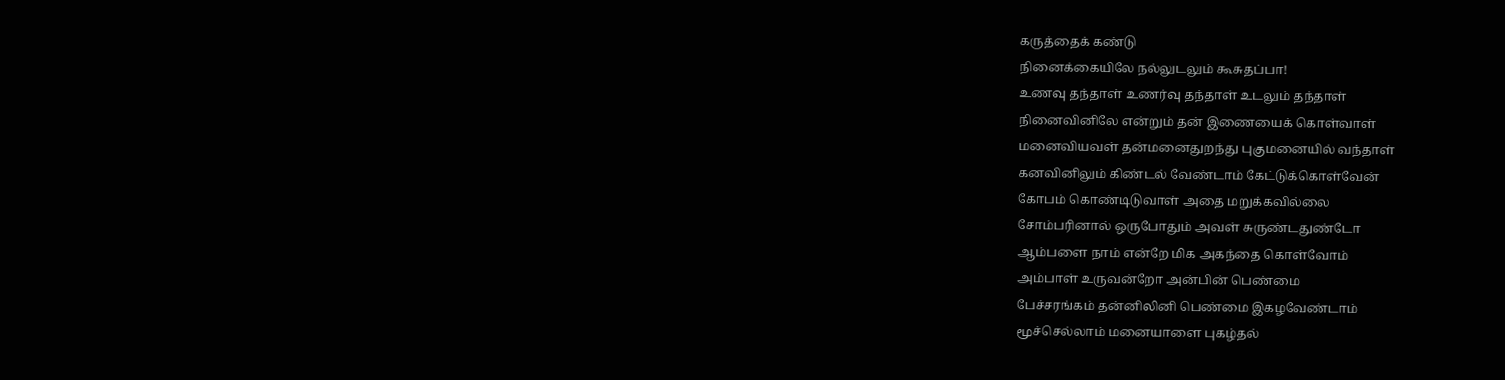கருத்தைக் கண்டு
நினைக்கையிலே நல்லுடலும் கூசுதப்பா!
உணவு தந்தாள் உணர்வு தந்தாள் உடலும் தந்தாள்
நினைவினிலே என்றும் தன் இணையைக் கொள்வாள்
மனைவியவள் தன்மனைதுறந்து புகுமனையில் வந்தாள்
கனவினிலும் கிண்டல் வேண்டாம் கேட்டுக்கொள்வேன்
கோபம் கொண்டிடுவாள் அதை மறுக்கவில்லை
சோம்பரினால் ஒருபோதும் அவள் சுருண்டதுண்டோ
ஆம்பளை நாம் என்றே மிக அகந்தை கொள்வோம்
அம்பாள் உருவன்றோ அன்பின் பெண்மை
பேச்சரங்கம் தன்னிலினி பெண்மை இகழவேண்டாம்
மூச்செல்லாம் மனையாளை புகழ்தல்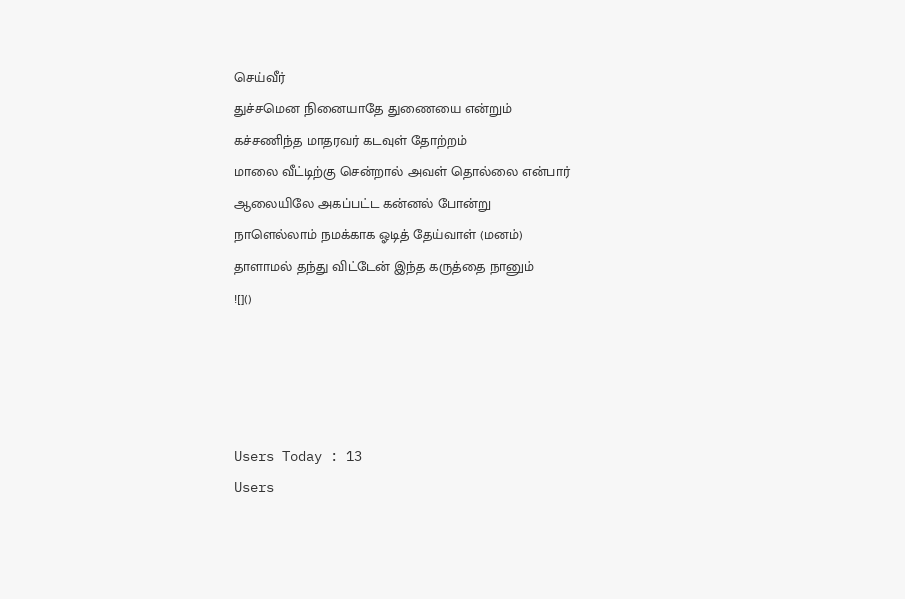செய்வீர்
துச்சமென நினையாதே துணையை என்றும்
கச்சணிந்த மாதரவர் கடவுள் தோற்றம்
மாலை வீட்டிற்கு சென்றால் அவள் தொல்லை என்பார்
ஆலையிலே அகப்பட்ட கன்னல் போன்று
நாளெல்லாம் நமக்காக ஓடித் தேய்வாள் (மனம்)
தாளாமல் தந்து விட்டேன் இந்த கருத்தை நானும்
![]()




Users Today : 13
Users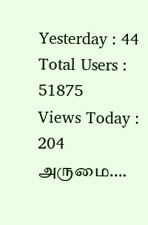Yesterday : 44
Total Users : 51875
Views Today : 204
அருமை….